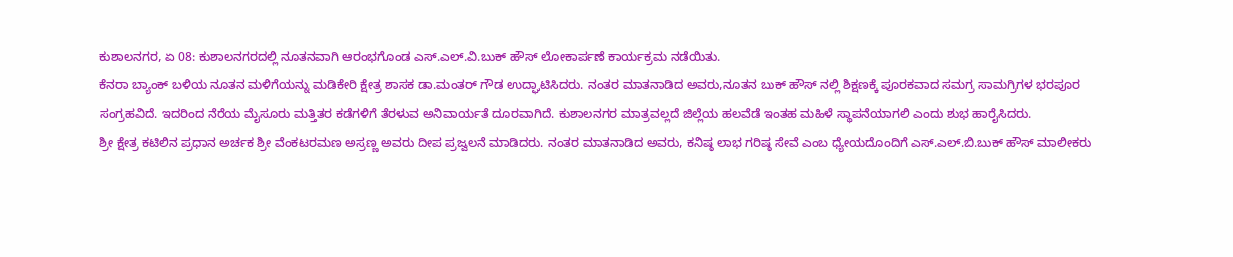ಕುಶಾಲನಗರ, ಏ 08: ಕುಶಾಲನಗರದಲ್ಲಿ ನೂತನವಾಗಿ ಆರಂಭಗೊಂಡ ಎಸ್.ಎಲ್.ವಿ.ಬುಕ್ ಹೌಸ್ ಲೋಕಾರ್ಪಣೆ ಕಾರ್ಯಕ್ರಮ ನಡೆಯಿತು.
ಕೆನರಾ ಬ್ಯಾಂಕ್ ಬಳಿಯ ನೂತನ ಮಳಿಗೆಯನ್ನು ಮಡಿಕೇರಿ ಕ್ಷೇತ್ರ ಶಾಸಕ ಡಾ.ಮಂತರ್ ಗೌಡ ಉದ್ಘಾಟಿಸಿದರು. ನಂತರ ಮಾತನಾಡಿದ ಅವರು,ನೂತನ ಬುಕ್ ಹೌಸ್ ನಲ್ಲಿ ಶಿಕ್ಷಣಕ್ಕೆ ಪೂರಕವಾದ ಸಮಗ್ರ ಸಾಮಗ್ರಿಗಳ ಭರಪೂರ ಸಂಗ್ರಹವಿದೆ. ಇದರಿಂದ ನೆರೆಯ ಮೈಸೂರು ಮತ್ತಿತರ ಕಡೆಗಳಿಗೆ ತೆರಳುವ ಅನಿವಾರ್ಯತೆ ದೂರವಾಗಿದೆ. ಕುಶಾಲನಗರ ಮಾತ್ರವಲ್ಲದೆ ಜಿಲ್ಲೆಯ ಹಲವೆಡೆ ಇಂತಹ ಮಹಿಳೆ ಸ್ಥಾಪನೆಯಾಗಲಿ ಎಂದು ಶುಭ ಹಾರೈಸಿದರು.
ಶ್ರೀ ಕ್ಷೇತ್ರ ಕಟಿಲಿನ ಪ್ರಧಾನ ಅರ್ಚಕ ಶ್ರೀ ವೆಂಕಟರಮಣ ಅಸ್ರಣ್ಣ ಅವರು ದೀಪ ಪ್ರಜ್ವಲನೆ ಮಾಡಿದರು. ನಂತರ ಮಾತನಾಡಿದ ಅವರು, ಕನಿಷ್ಠ ಲಾಭ ಗರಿಷ್ಠ ಸೇವೆ ಎಂಬ ಧ್ಯೇಯದೊಂದಿಗೆ ಎಸ್.ಎಲ್.ಬಿ.ಬುಕ್ ಹೌಸ್ ಮಾಲೀಕರು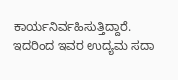ಕಾರ್ಯನಿರ್ವಹಿಸುತ್ತಿದ್ದಾರೆ. ಇದರಿಂದ ಇವರ ಉದ್ಯಮ ಸದಾ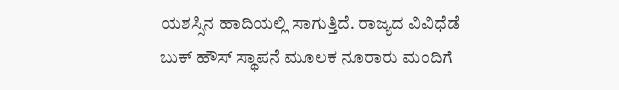ಯಶಸ್ಸಿನ ಹಾದಿಯಲ್ಲಿ ಸಾಗುತ್ತಿದೆ. ರಾಜ್ಯದ ವಿವಿಧೆಡೆ ಬುಕ್ ಹೌಸ್ ಸ್ಥಾಪನೆ ಮೂಲಕ ನೂರಾರು ಮಂದಿಗೆ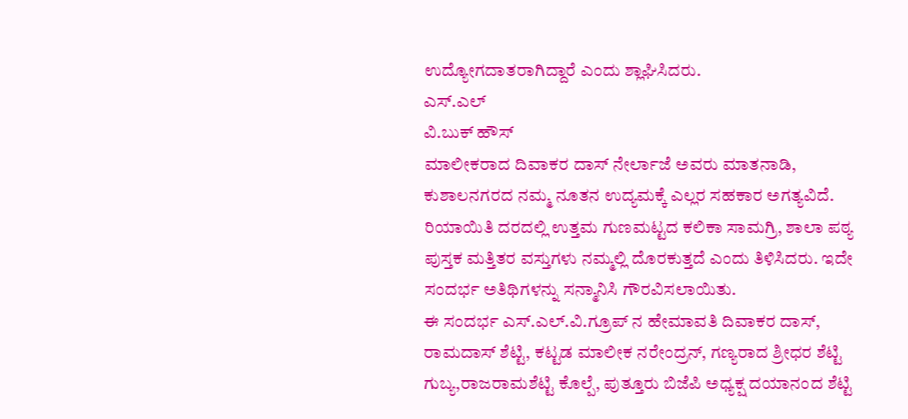ಉದ್ಯೋಗದಾತರಾಗಿದ್ದಾರೆ ಎಂದು ಶ್ಲಾಘಿಸಿದರು.
ಎಸ್.ಎಲ್
ವಿ.ಬುಕ್ ಹೌಸ್
ಮಾಲೀಕರಾದ ದಿವಾಕರ ದಾಸ್ ನೇರ್ಲಾಜೆ ಅವರು ಮಾತನಾಡಿ, ಕುಶಾಲನಗರದ ನಮ್ಮ ನೂತನ ಉದ್ಯಮಕ್ಕೆ ಎಲ್ಲರ ಸಹಕಾರ ಅಗತ್ಯವಿದೆ. ರಿಯಾಯಿತಿ ದರದಲ್ಲಿ ಉತ್ತಮ ಗುಣಮಟ್ಟದ ಕಲಿಕಾ ಸಾಮಗ್ರಿ, ಶಾಲಾ ಪಠ್ಯ ಪುಸ್ತಕ ಮತ್ತಿತರ ವಸ್ತುಗಳು ನಮ್ಮಲ್ಲಿ ದೊರಕುತ್ತದೆ ಎಂದು ತಿಳಿಸಿದರು. ಇದೇ ಸಂದರ್ಭ ಅತಿಥಿಗಳನ್ನು ಸನ್ಮಾನಿಸಿ ಗೌರವಿಸಲಾಯಿತು.
ಈ ಸಂದರ್ಭ ಎಸ್.ಎಲ್.ವಿ.ಗ್ರೂಪ್ ನ ಹೇಮಾವತಿ ದಿವಾಕರ ದಾಸ್, ರಾಮದಾಸ್ ಶೆಟ್ಟಿ, ಕಟ್ಟಡ ಮಾಲೀಕ ನರೇಂದ್ರನ್, ಗಣ್ಯರಾದ ಶ್ರೀಧರ ಶೆಟ್ಟಿ ಗುಬ್ಯ,ರಾಜರಾಮಶೆಟ್ಟಿ ಕೊಲ್ಪೆ, ಪುತ್ತೂರು ಬಿಜೆಪಿ ಅಧ್ಯಕ್ಷ ದಯಾನಂದ ಶೆಟ್ಟಿ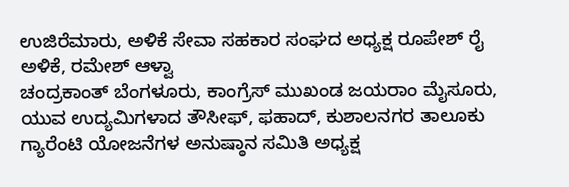ಉಜಿರೆಮಾರು, ಅಳಿಕೆ ಸೇವಾ ಸಹಕಾರ ಸಂಘದ ಅಧ್ಯಕ್ಷ ರೂಪೇಶ್ ರೈ ಅಳಿಕೆ, ರಮೇಶ್ ಆಳ್ವಾ
ಚಂದ್ರಕಾಂತ್ ಬೆಂಗಳೂರು, ಕಾಂಗ್ರೆಸ್ ಮುಖಂಡ ಜಯರಾಂ ಮೈಸೂರು, ಯುವ ಉದ್ಯಮಿಗಳಾದ ತೌಸೀಫ್, ಫಹಾದ್, ಕುಶಾಲನಗರ ತಾಲೂಕು ಗ್ಯಾರೆಂಟಿ ಯೋಜನೆಗಳ ಅನುಷ್ಠಾನ ಸಮಿತಿ ಅಧ್ಯಕ್ಷ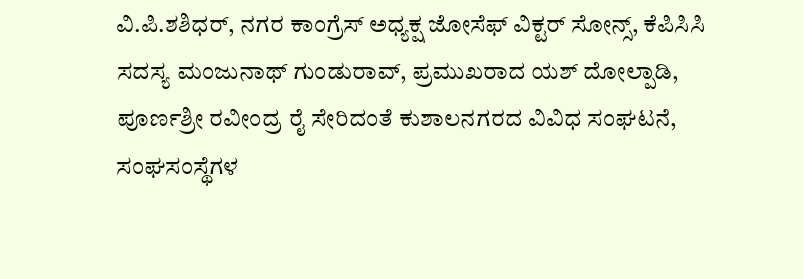ವಿ.ಪಿ.ಶಶಿಧರ್, ನಗರ ಕಾಂಗ್ರೆಸ್ ಅಧ್ಯಕ್ಷ ಜೋಸೆಫ್ ವಿಕ್ಟರ್ ಸೋನ್ಸ್, ಕೆಪಿಸಿಸಿ ಸದಸ್ಯ ಮಂಜುನಾಥ್ ಗುಂಡುರಾವ್, ಪ್ರಮುಖರಾದ ಯಶ್ ದೋಲ್ಪಾಡಿ, ಪೂರ್ಣಶ್ರೀ ರವೀಂದ್ರ ರೈ ಸೇರಿದಂತೆ ಕುಶಾಲನಗರದ ವಿವಿಧ ಸಂಘಟನೆ, ಸಂಘಸಂಸ್ಥೆಗಳ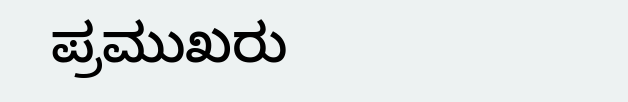ಪ್ರಮುಖರು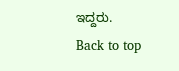ಇದ್ದರು.
Back to top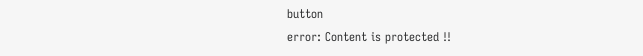button
error: Content is protected !!